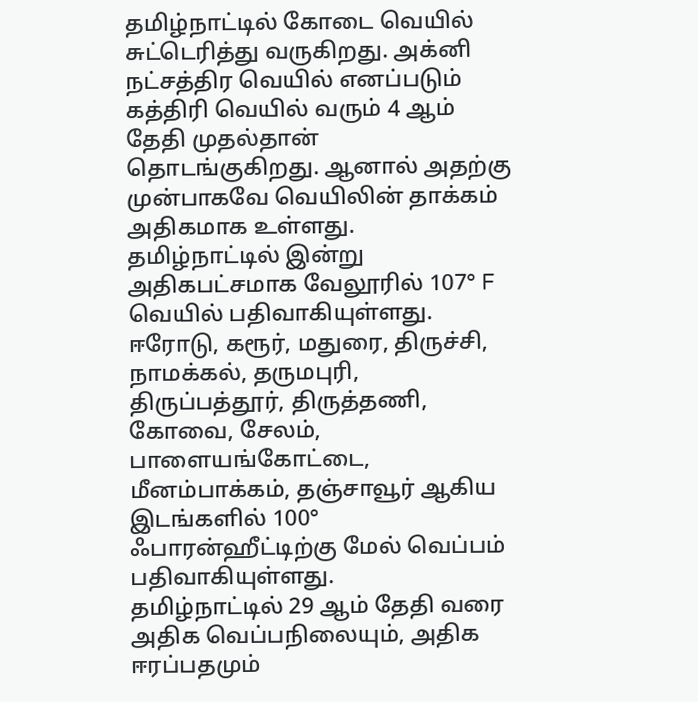தமிழ்நாட்டில் கோடை வெயில் சுட்டெரித்து வருகிறது. அக்னி நட்சத்திர வெயில் எனப்படும் கத்திரி வெயில் வரும் 4 ஆம் தேதி முதல்தான் தொடங்குகிறது. ஆனால் அதற்கு முன்பாகவே வெயிலின் தாக்கம் அதிகமாக உள்ளது.
தமிழ்நாட்டில் இன்று அதிகபட்சமாக வேலூரில் 107° F வெயில் பதிவாகியுள்ளது. ஈரோடு, கரூர், மதுரை, திருச்சி, நாமக்கல், தருமபுரி, திருப்பத்தூர், திருத்தணி, கோவை, சேலம், பாளையங்கோட்டை, மீனம்பாக்கம், தஞ்சாவூர் ஆகிய இடங்களில் 100° ஃபாரன்ஹீட்டிற்கு மேல் வெப்பம் பதிவாகியுள்ளது.
தமிழ்நாட்டில் 29 ஆம் தேதி வரை அதிக வெப்பநிலையும், அதிக ஈரப்பதமும்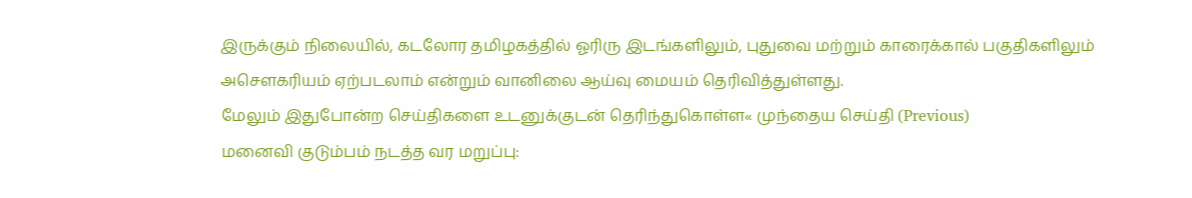இருக்கும் நிலையில், கடலோர தமிழகத்தில் ஓரிரு இடங்களிலும், புதுவை மற்றும் காரைக்கால் பகுதிகளிலும் அசௌகரியம் ஏற்படலாம் என்றும் வானிலை ஆய்வு மையம் தெரிவித்துள்ளது.
மேலும் இதுபோன்ற செய்திகளை உடனுக்குடன் தெரிந்துகொள்ள« முந்தைய செய்தி (Previous)
மனைவி குடும்பம் நடத்த வர மறுப்பு: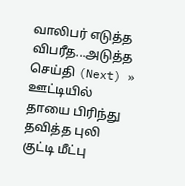வாலிபர் எடுத்த விபரீத...அடுத்த செய்தி (Next) »
ஊட்டியில் தாயை பிரிந்து தவித்த புலி குட்டி மீட்பு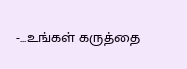-...உங்கள் கருத்தை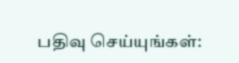பதிவு செய்யுங்கள்: